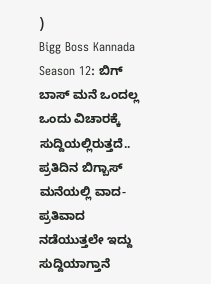)
Bigg Boss Kannada Season 12: ಬಿಗ್ ಬಾಸ್ ಮನೆ ಒಂದಲ್ಲ ಒಂದು ವಿಚಾರಕ್ಕೆ ಸುದ್ದಿಯಲ್ಲಿರುತ್ತದೆ.. ಪ್ರತಿದಿನ ಬಿಗ್ಬಾಸ್ ಮನೆಯಲ್ಲಿ ವಾದ-ಪ್ರತಿವಾದ ನಡೆಯುತ್ತಲೇ ಇದ್ದು ಸುದ್ದಿಯಾಗ್ತಾನೆ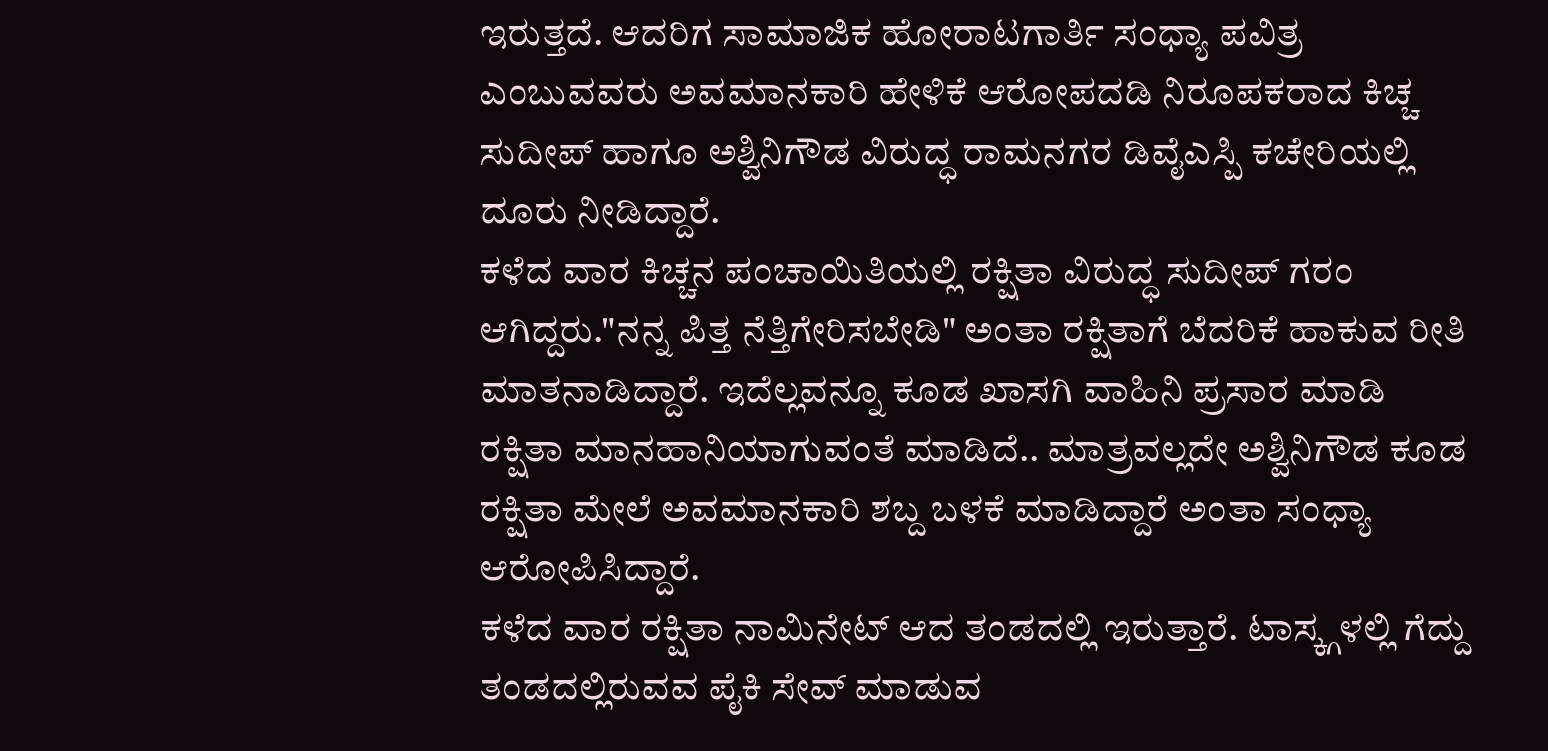ಇರುತ್ತದೆ. ಆದರಿಗ ಸಾಮಾಜಿಕ ಹೋರಾಟಗಾರ್ತಿ ಸಂಧ್ಯಾ ಪವಿತ್ರ ಎಂಬುವವರು ಅವಮಾನಕಾರಿ ಹೇಳಿಕೆ ಆರೋಪದಡಿ ನಿರೂಪಕರಾದ ಕಿಚ್ಚ ಸುದೀಪ್ ಹಾಗೂ ಅಶ್ವಿನಿಗೌಡ ವಿರುದ್ಧ ರಾಮನಗರ ಡಿವೈಎಸ್ಪಿ ಕಚೇರಿಯಲ್ಲಿ ದೂರು ನೀಡಿದ್ದಾರೆ.
ಕಳೆದ ವಾರ ಕಿಚ್ಚನ ಪಂಚಾಯಿತಿಯಲ್ಲಿ ರಕ್ಷಿತಾ ವಿರುದ್ಧ ಸುದೀಪ್ ಗರಂ ಆಗಿದ್ದರು."ನನ್ನ ಪಿತ್ತ ನೆತ್ತಿಗೇರಿಸಬೇಡಿ" ಅಂತಾ ರಕ್ಷಿತಾಗೆ ಬೆದರಿಕೆ ಹಾಕುವ ರೀತಿ ಮಾತನಾಡಿದ್ದಾರೆ. ಇದೆಲ್ಲವನ್ನೂ ಕೂಡ ಖಾಸಗಿ ವಾಹಿನಿ ಪ್ರಸಾರ ಮಾಡಿ ರಕ್ಷಿತಾ ಮಾನಹಾನಿಯಾಗುವಂತೆ ಮಾಡಿದೆ.. ಮಾತ್ರವಲ್ಲದೇ ಅಶ್ವಿನಿಗೌಡ ಕೂಡ ರಕ್ಷಿತಾ ಮೇಲೆ ಅವಮಾನಕಾರಿ ಶಬ್ದ ಬಳಕೆ ಮಾಡಿದ್ದಾರೆ ಅಂತಾ ಸಂಧ್ಯಾ ಆರೋಪಿಸಿದ್ದಾರೆ.
ಕಳೆದ ವಾರ ರಕ್ಷಿತಾ ನಾಮಿನೇಟ್ ಆದ ತಂಡದಲ್ಲಿ ಇರುತ್ತಾರೆ. ಟಾಸ್ಕ್ಗಳಲ್ಲಿ ಗೆದ್ದು ತಂಡದಲ್ಲಿರುವವ ಪೈಕಿ ಸೇವ್ ಮಾಡುವ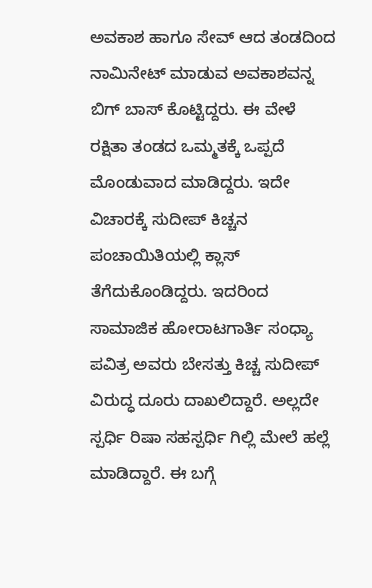ಅವಕಾಶ ಹಾಗೂ ಸೇವ್ ಆದ ತಂಡದಿಂದ ನಾಮಿನೇಟ್ ಮಾಡುವ ಅವಕಾಶವನ್ನ ಬಿಗ್ ಬಾಸ್ ಕೊಟ್ಟಿದ್ದರು. ಈ ವೇಳೆ ರಕ್ಷಿತಾ ತಂಡದ ಒಮ್ಮತಕ್ಕೆ ಒಪ್ಪದೆ ಮೊಂಡುವಾದ ಮಾಡಿದ್ದರು. ಇದೇ ವಿಚಾರಕ್ಕೆ ಸುದೀಪ್ ಕಿಚ್ಚನ ಪಂಚಾಯಿತಿಯಲ್ಲಿ ಕ್ಲಾಸ್ ತೆಗೆದುಕೊಂಡಿದ್ದರು. ಇದರಿಂದ ಸಾಮಾಜಿಕ ಹೋರಾಟಗಾರ್ತಿ ಸಂಧ್ಯಾ ಪವಿತ್ರ ಅವರು ಬೇಸತ್ತು ಕಿಚ್ಚ ಸುದೀಪ್ ವಿರುದ್ಧ ದೂರು ದಾಖಲಿದ್ದಾರೆ. ಅಲ್ಲದೇ ಸ್ಪರ್ಧಿ ರಿಷಾ ಸಹಸ್ಪರ್ಧಿ ಗಿಲ್ಲಿ ಮೇಲೆ ಹಲ್ಲೆ ಮಾಡಿದ್ದಾರೆ. ಈ ಬಗ್ಗೆ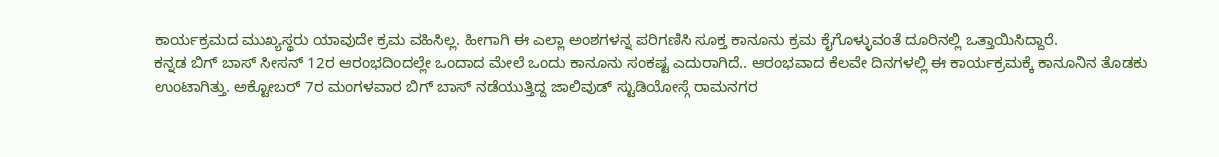ಕಾರ್ಯಕ್ರಮದ ಮುಖ್ಯಸ್ಥರು ಯಾವುದೇ ಕ್ರಮ ವಹಿಸಿಲ್ಲ. ಹೀಗಾಗಿ ಈ ಎಲ್ಲಾ ಅಂಶಗಳನ್ನ ಪರಿಗಣಿಸಿ ಸೂಕ್ತ ಕಾನೂನು ಕ್ರಮ ಕೈಗೊಳ್ಳುವಂತೆ ದೂರಿನಲ್ಲಿ ಒತ್ತಾಯಿಸಿದ್ದಾರೆ.
ಕನ್ನಡ ಬಿಗ್ ಬಾಸ್ ಸೀಸನ್ 12ರ ಆರಂಭದಿಂದಲ್ಲೇ ಒಂದಾದ ಮೇಲೆ ಒಂದು ಕಾನೂನು ಸಂಕಷ್ಟ ಎದುರಾಗಿದೆ.. ಆರಂಭವಾದ ಕೆಲವೇ ದಿನಗಳಲ್ಲಿ ಈ ಕಾರ್ಯಕ್ರಮಕ್ಕೆ ಕಾನೂನಿನ ತೊಡಕು ಉಂಟಾಗಿತ್ತು. ಅಕ್ಟೋಬರ್ 7ರ ಮಂಗಳವಾರ ಬಿಗ್ ಬಾಸ್ ನಡೆಯುತ್ತಿದ್ದ ಜಾಲಿವುಡ್ ಸ್ಟುಡಿಯೋಸ್ಗೆ ರಾಮನಗರ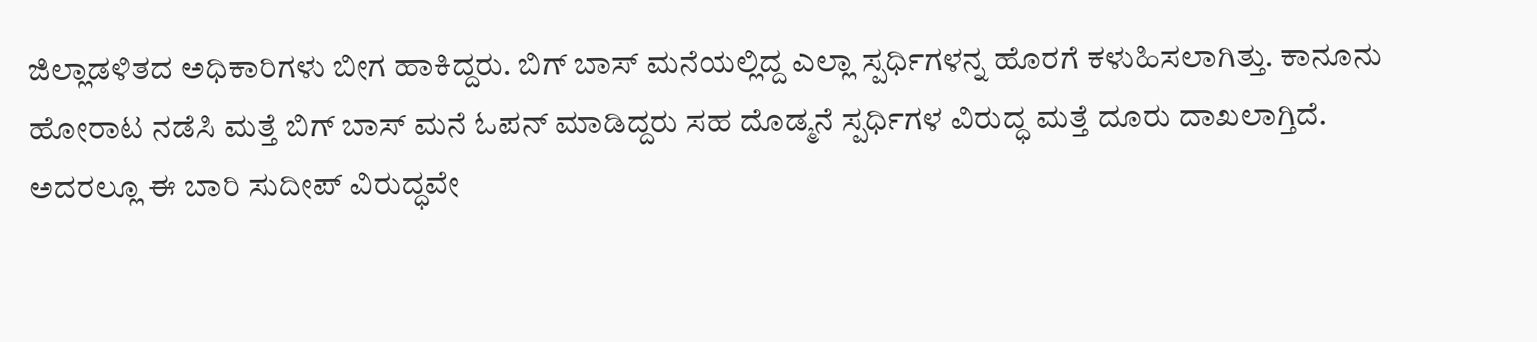ಜಿಲ್ಲಾಡಳಿತದ ಅಧಿಕಾರಿಗಳು ಬೀಗ ಹಾಕಿದ್ದರು. ಬಿಗ್ ಬಾಸ್ ಮನೆಯಲ್ಲಿದ್ದ ಎಲ್ಲಾ ಸ್ಪರ್ಧಿಗಳನ್ನ ಹೊರಗೆ ಕಳುಹಿಸಲಾಗಿತ್ತು. ಕಾನೂನು ಹೋರಾಟ ನಡೆಸಿ ಮತ್ತೆ ಬಿಗ್ ಬಾಸ್ ಮನೆ ಓಪನ್ ಮಾಡಿದ್ದರು ಸಹ ದೊಡ್ಮನೆ ಸ್ಪರ್ಧಿಗಳ ವಿರುದ್ಧ ಮತ್ತೆ ದೂರು ದಾಖಲಾಗ್ತಿದೆ. ಅದರಲ್ಲೂ ಈ ಬಾರಿ ಸುದೀಪ್ ವಿರುದ್ಧವೇ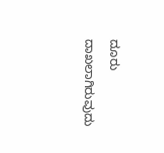ದೂರು ದಾಖಲಾಗಿರುವುದು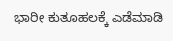ಭಾರೀ ಕುತೂಹಲಕ್ಕೆ ಎಡೆಮಾಡಿ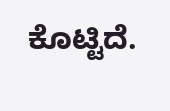ಕೊಟ್ಟಿದೆ.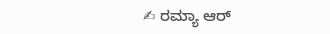✍ ರಮ್ಯಾ ಆರ್